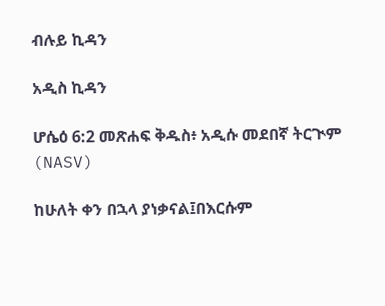ብሉይ ኪዳን

አዲስ ኪዳን

ሆሴዕ 6:2 መጽሐፍ ቅዱስ፥ አዲሱ መደበኛ ትርጒም (NASV)

ከሁለት ቀን በኋላ ያነቃናል፤በእርሱም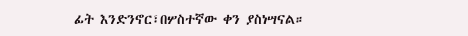ፊት እንድንኖር፣በሦስተኛው ቀን ያስነሣናል።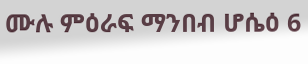ሙሉ ምዕራፍ ማንበብ ሆሴዕ 6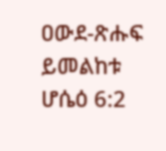ዐውደ-ጽሑፍ ይመልከቱ ሆሴዕ 6:2